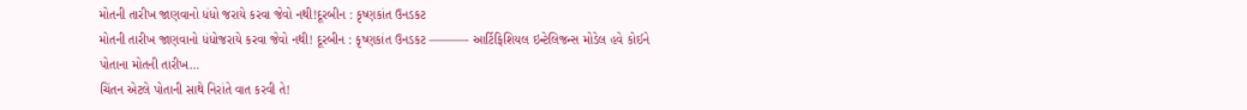મોતની તારીખ જાણવાનો ધંધો જરાયે કરવા જેવો નથી!દૂરબીન : કૃષ્ણકાંત ઉનડકટ
મોતની તારીખ જાણવાનો ધંધોજરાયે કરવા જેવો નથી! દૂરબીન : કૃષ્ણકાંત ઉનડકટ ———- આર્ટિફિશિયલ ઇન્ટેલિજન્સ મોડેલ હવે કોઈને પોતાના મોતની તારીખ…
ચિંતન એટલે પોતાની સાથે નિરાંતે વાત કરવી તે!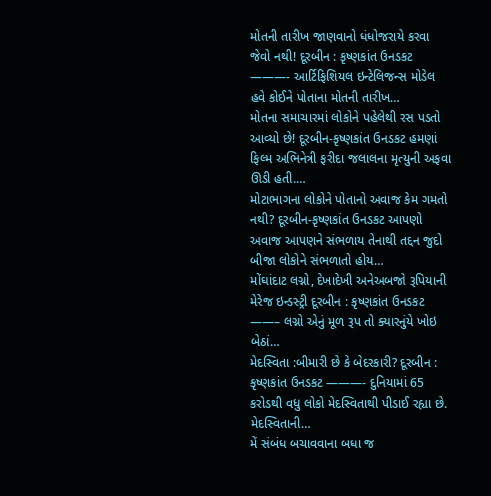મોતની તારીખ જાણવાનો ધંધોજરાયે કરવા જેવો નથી! દૂરબીન : કૃષ્ણકાંત ઉનડકટ ———- આર્ટિફિશિયલ ઇન્ટેલિજન્સ મોડેલ હવે કોઈને પોતાના મોતની તારીખ…
મોતના સમાચારમાં લોકોને પહેલેથી રસ પડતો આવ્યો છે! દૂરબીન-કૃષ્ણકાંત ઉનડકટ હમણાં ફિલ્મ અભિનેત્રી ફરીદા જલાલના મૃત્યુની અફવા ઊડી હતી.…
મોટાભાગના લોકોને પોતાનો અવાજ કેમ ગમતો નથી? દૂરબીન-કૃષ્ણકાંત ઉનડકટ આપણો અવાજ આપણને સંભળાય તેનાથી તદ્દન જુદો બીજા લોકોને સંભળાતો હોય…
મોંઘાંદાટ લગ્નો, દેખાદેખી અનેઅબજો રૂપિયાની મેરેજ ઇન્ડસ્ટ્રી દૂરબીન : કૃષ્ણકાંત ઉનડકટ ——– લગ્નો એનું મૂળ રૂપ તો ક્યારનુંયે ખોઇ બેઠાં…
મેદસ્વિતા :બીમારી છે કે બેદરકારી? દૂરબીન : કૃષ્ણકાંત ઉનડકટ ———- દુનિયામાં 65 કરોડથી વધુ લોકો મેદસ્વિતાથી પીડાઈ રહ્યા છે. મેદસ્વિતાની…
મેં સંબંધ બચાવવાના બધા જ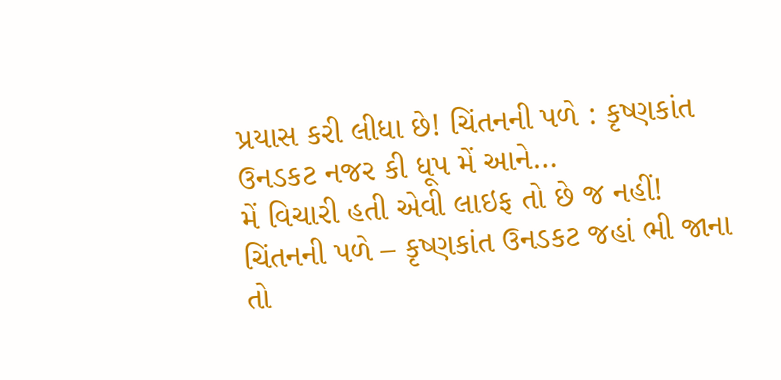પ્રયાસ કરી લીધા છે! ચિંતનની પળે : કૃષ્ણકાંત ઉનડકટ નજર કી ધૂપ મેં આને…
મેં વિચારી હતી એવી લાઇફ તો છે જ નહીં! ચિંતનની પળે – કૃષ્ણકાંત ઉનડકટ જહાં ભી જાના તો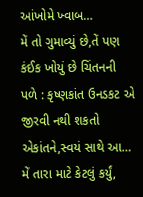આંખોમે ખ્વાબ…
મેં તો ગુમાવ્યું છે,તેં પણ કંઈક ખોયું છે ચિંતનની પળે : કૃષ્ણકાંત ઉનડકટ એ જીરવી નથી શકતો એકાંતને,સ્વયં સાથે આ…
મેં તારા માટે કેટલું કર્યું,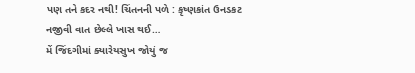પણ તને કદર નથી! ચિંતનની પળે : કૃષ્ણકાંત ઉનડકટ નજીવી વાત છેલ્લે ખાસ થઈ…
મેં જિંદગીમાં ક્યારેયસુખ જોયું જ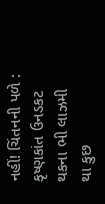નહીં! ચિંતનની પળે : કૃષ્ણકાંત ઉનડકટ થકના ભી લાઝમી થા કુછ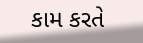કામ કરતે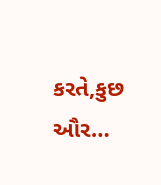કરતે,કુછ ઔર…